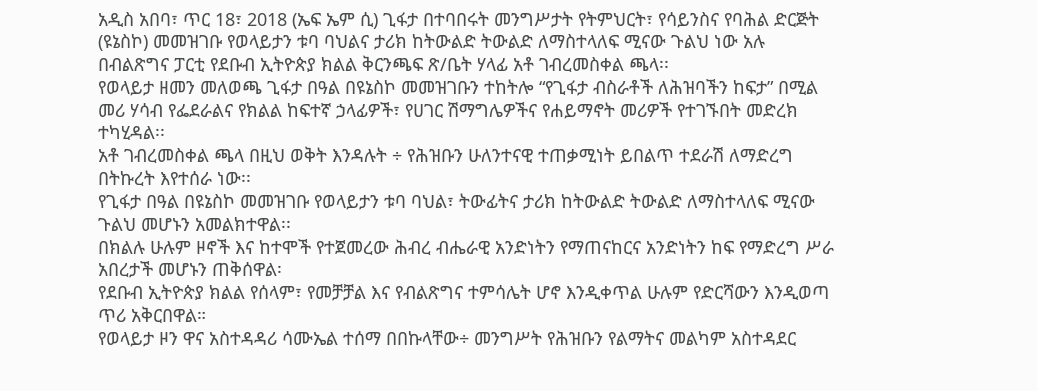አዲስ አበባ፣ ጥር 18፣ 2018 (ኤፍ ኤም ሲ) ጊፋታ በተባበሩት መንግሥታት የትምህርት፣ የሳይንስና የባሕል ድርጅት (ዩኔስኮ) መመዝገቡ የወላይታን ቱባ ባህልና ታሪክ ከትውልድ ትውልድ ለማስተላለፍ ሚናው ጉልህ ነው አሉ በብልጽግና ፓርቲ የደቡብ ኢትዮጵያ ክልል ቅርንጫፍ ጽ/ቤት ሃላፊ አቶ ገብረመስቀል ጫላ፡፡
የወላይታ ዘመን መለወጫ ጊፋታ በዓል በዩኔስኮ መመዝገቡን ተከትሎ “የጊፋታ ብስራቶች ለሕዝባችን ከፍታ” በሚል መሪ ሃሳብ የፌደራልና የክልል ከፍተኛ ኃላፊዎች፣ የሀገር ሽማግሌዎችና የሐይማኖት መሪዎች የተገኙበት መድረክ ተካሂዳል፡፡
አቶ ገብረመስቀል ጫላ በዚህ ወቅት እንዳሉት ÷ የሕዝቡን ሁለንተናዊ ተጠቃሚነት ይበልጥ ተደራሽ ለማድረግ በትኩረት እየተሰራ ነው፡፡
የጊፋታ በዓል በዩኔስኮ መመዝገቡ የወላይታን ቱባ ባህል፣ ትውፊትና ታሪክ ከትውልድ ትውልድ ለማስተላለፍ ሚናው ጉልህ መሆኑን አመልክተዋል፡፡
በክልሉ ሁሉም ዞኖች እና ከተሞች የተጀመረው ሕብረ ብሔራዊ አንድነትን የማጠናከርና አንድነትን ከፍ የማድረግ ሥራ አበረታች መሆኑን ጠቅሰዋል፡
የደቡብ ኢትዮጵያ ክልል የሰላም፣ የመቻቻል እና የብልጽግና ተምሳሌት ሆኖ እንዲቀጥል ሁሉም የድርሻውን እንዲወጣ ጥሪ አቅርበዋል።
የወላይታ ዞን ዋና አስተዳዳሪ ሳሙኤል ተሰማ በበኩላቸው÷ መንግሥት የሕዝቡን የልማትና መልካም አስተዳደር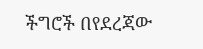ችግሮች በየደረጃው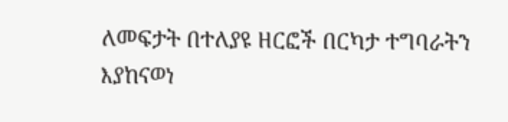ለመፍታት በተለያዩ ዘርፎች በርካታ ተግባራትን እያከናወነ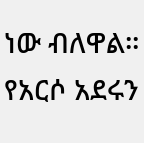ነው ብለዋል፡፡
የአርሶ አደሩን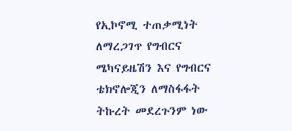የኢኮኖሚ ተጠቃሚነት ለማረጋገጥ የግብርና ሜካናይዜሽን እና የግብርና ቴክኖሎጂን ለማስፋፋት ትኩረት መደረጉንም ነው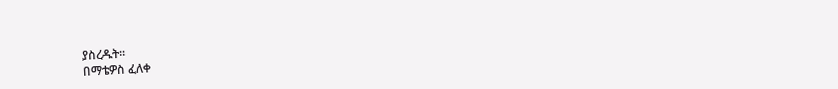ያስረዱት፡፡
በማቴዎስ ፈለቀ